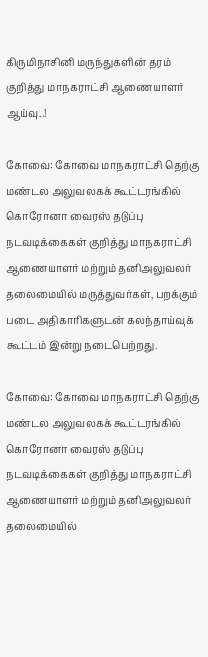கிருமிநாசினி மருந்துகளின்‌ தரம்‌ குறித்து மாநகராட்சி ஆணையாளர் ஆய்வு..!

கோவை: கோவை மாநகராட்சி தெற்கு மண்டல அலுவலகக்‌ கூட்டரங்கில்‌ கொரோனா வைரஸ்‌ தடுப்பு நடவடிக்கைகள்‌ குறித்து மாநகராட்சி ஆணையாளர்‌ மற்றும்‌ தனிஅலுவலர்‌ தலைமையில்‌ மருத்துவர்கள்‌, பறக்கும்‌ படை அதிகாரிகளுடன்‌ கலந்தாய்வுக்‌ கூட்டம்‌ இன்று நடைபெற்றது.

கோவை: கோவை மாநகராட்சி தெற்கு மண்டல அலுவலகக்‌ கூட்டரங்கில்‌ கொரோனா வைரஸ்‌ தடுப்பு நடவடிக்கைகள்‌ குறித்து மாநகராட்சி ஆணையாளர்‌ மற்றும்‌ தனிஅலுவலர்‌ தலைமையில்‌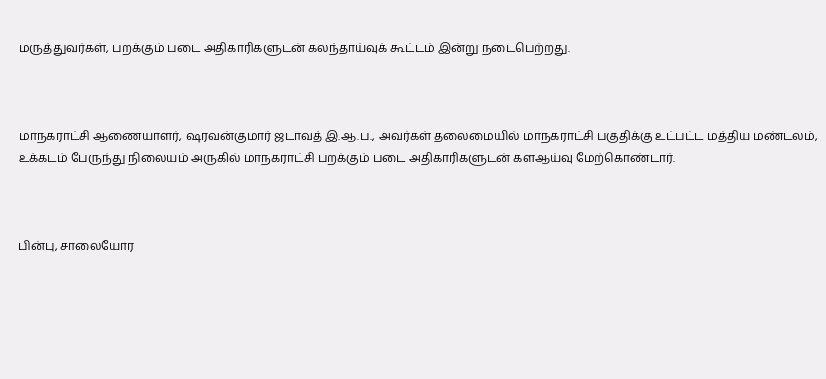மருத்துவர்கள்‌, பறக்கும்‌ படை அதிகாரிகளுடன்‌ கலந்தாய்வுக்‌ கூட்டம்‌ இன்று நடைபெற்றது.



மாநகராட்சி ஆணையாளர், ஷரவன்குமார்‌ ஜடாவத்‌ இ.ஆ.ப., அவர்கள்‌ தலைமையில்‌ மாநகராட்சி பகுதிக்கு உட்பட்ட மத்திய மண்டலம், உக்கடம்‌ பேருந்து நிலையம்‌ அருகில்‌ மாநகராட்சி பறக்கும்‌ படை அதிகாரிகளுடன்‌ களஆய்வு மேற்கொண்டார்.



பின்பு, சாலையோர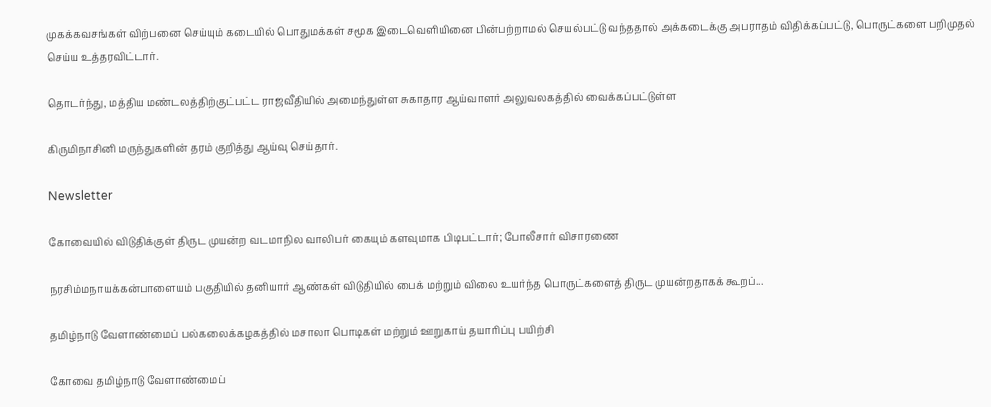முகக்கவசங்கள்‌ விற்பனை செய்யும் கடையில்‌ பொதுமக்கள்‌ சமூக இடைவெளியினை பின்பற்றாமல்‌ செயல்பட்டு வந்ததால் அக்கடைக்கு அபராதம் விதிக்கப்பட்டு, பொருட்களை பறிமுதல்‌ செய்ய உத்தரவிட்டார்.

தொடர்ந்து, மத்திய மண்டலத்திற்குட்பட்ட ராஜவீதியில்‌ அமைந்துள்ள சுகாதார ஆய்வாளர்‌ அலுவலகத்தில்‌ வைக்கப்பட்டுள்ள

கிருமிநாசினி மருந்துகளின்‌ தரம்‌ குறித்து ஆய்வு செய்தார்.

Newsletter

கோவையில் விடுதிக்குள் திருட முயன்ற வடமாநில வாலிபர் கையும் களவுமாக பிடிபட்டார்; போலீசார் விசாரணை

நரசிம்மநாயக்கன்பாளையம் பகுதியில் தனியார் ஆண்கள் விடுதியில் பைக் மற்றும் விலை உயர்ந்த பொருட்களைத் திருட முயன்றதாகக் கூறப்...

தமிழ்நாடு வேளாண்மைப் பல்கலைக்கழகத்தில் மசாலா பொடிகள் மற்றும் ஊறுகாய் தயாரிப்பு பயிற்சி

கோவை தமிழ்நாடு வேளாண்மைப்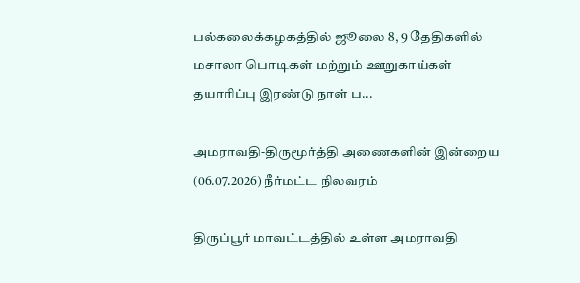பல்கலைக்கழகத்தில் ஜூலை 8, 9 தேதிகளில் மசாலா பொடிகள் மற்றும் ஊறுகாய்கள் தயாரிப்பு இரண்டு நாள் ப...

அமராவதி-திருமூர்த்தி அணைகளின் இன்றைய (06.07.2026) நீர்மட்ட நிலவரம்

திருப்பூர் மாவட்டத்தில் உள்ள அமராவதி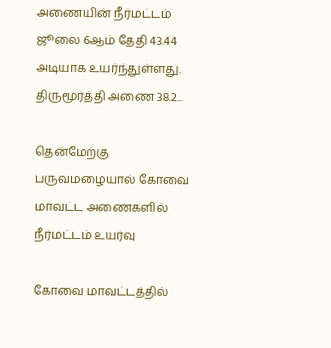அணையின் நீர்மட்டம் ஜூலை 6ஆம் தேதி 43.44 அடியாக உயர்ந்துள்ளது. திருமூர்த்தி அணை 38.2...

தென்மேற்கு பருவமழையால் கோவை மாவட்ட அணைகளில் நீர்மட்டம் உயர்வு

கோவை மாவட்டத்தில்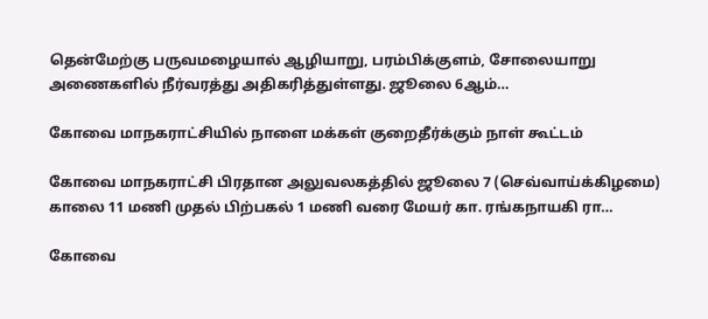தென்மேற்கு பருவமழையால் ஆழியாறு, பரம்பிக்குளம், சோலையாறு அணைகளில் நீர்வரத்து அதிகரித்துள்ளது. ஜூலை 6ஆம்...

கோவை மாநகராட்சியில் நாளை மக்கள் குறைதீர்க்கும் நாள் கூட்டம்

கோவை மாநகராட்சி பிரதான அலுவலகத்தில் ஜூலை 7 (செவ்வாய்க்கிழமை) காலை 11 மணி முதல் பிற்பகல் 1 மணி வரை மேயர் கா. ரங்கநாயகி ரா...

கோவை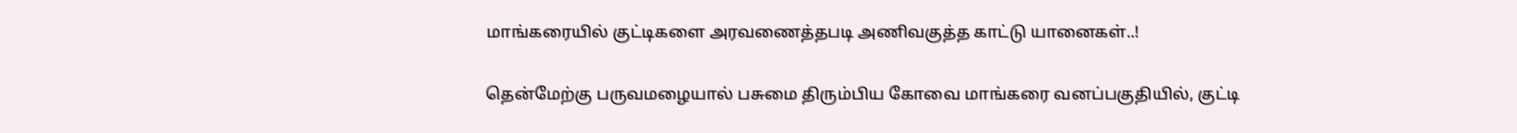மாங்கரையில் குட்டிகளை அரவணைத்தபடி அணிவகுத்த காட்டு யானைகள்..!

தென்மேற்கு பருவமழையால் பசுமை திரும்பிய கோவை மாங்கரை வனப்பகுதியில், குட்டி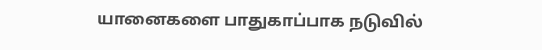யானைகளை பாதுகாப்பாக நடுவில்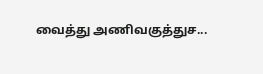வைத்து அணிவகுத்துச...